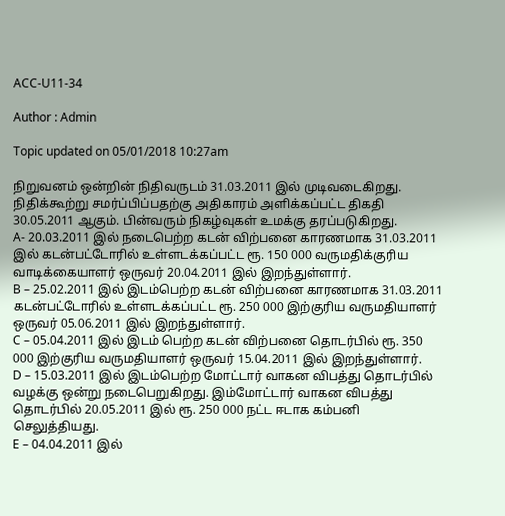ACC-U11-34

Author : Admin

Topic updated on 05/01/2018 10:27am

நிறுவனம் ஒன்றின் நிதிவருடம் 31.03.2011 இல் முடிவடைகிறது. நிதிக்கூற்று சமர்ப்பிப்பதற்கு அதிகாரம் அளிக்கப்பட்ட திகதி 30.05.2011 ஆகும். பின்வரும் நிகழ்வுகள் உமக்கு தரப்படுகிறது.
A- 20.03.2011 இல் நடைபெற்ற கடன் விற்பனை காரணமாக 31.03.2011 இல் கடன்பட்டோரில் உள்ளடக்கப்பட்ட ரூ. 150 000 வருமதிக்குரிய வாடிக்கையாளர் ஒருவர் 20.04.2011 இல் இறந்துள்ளார்.
B – 25.02.2011 இல் இடம்பெற்ற கடன் விற்பனை காரணமாக 31.03.2011 கடன்பட்டோரில் உள்ளடக்கப்பட்ட ரூ. 250 000 இற்குரிய வருமதியாளர் ஒருவர் 05.06.2011 இல் இறந்துள்ளார்.
C – 05.04.2011 இல் இடம் பெற்ற கடன் விற்பனை தொடர்பில் ரூ. 350 000 இற்குரிய வருமதியாளர் ஒருவர் 15.04.2011 இல் இறந்துள்ளார்.
D – 15.03.2011 இல் இடம்பெற்ற மோட்டார் வாகன விபத்து தொடர்பில் வழக்கு ஒன்று நடைபெறுகிறது. இம்மோட்டார் வாகன விபத்து தொடர்பில் 20.05.2011 இல் ரூ. 250 000 நட்ட ஈடாக கம்பனி செலுத்தியது.
E – 04.04.2011 இல்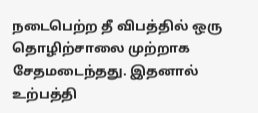நடைபெற்ற தீ விபத்தில் ஒரு தொழிற்சாலை முற்றாக சேதமடைந்தது. இதனால் உற்பத்தி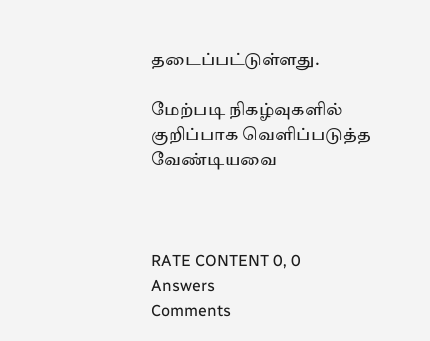தடைப்பட்டுள்ளது.

மேற்படி நிகழ்வுகளில் குறிப்பாக வெளிப்படுத்த வேண்டியவை



RATE CONTENT 0, 0
Answers
Comments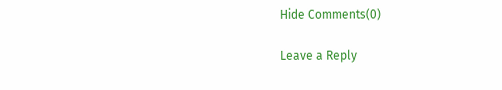Hide Comments(0)

Leave a Reply